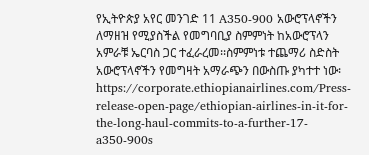የኢትዮጵያ አየር መንገድ 11 A350-900 አውሮፕላኖችን ለማዘዝ የሚያስችል የመግባቢያ ስምምነት ከአውሮፕላን አምራቹ ኤርባስ ጋር ተፈራረመ፡፡ስምምነቱ ተጨማሪ ስድስት አውሮፕላኖችን የመግዛት አማራጭን በውስጡ ያካተተ ነው፡
https://corporate.ethiopianairlines.com/Press-release-open-page/ethiopian-airlines-in-it-for-the-long-haul-commits-to-a-further-17-a350-900s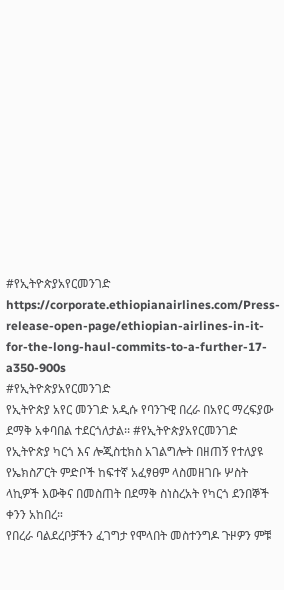#የኢትዮጵያአየርመንገድ
https://corporate.ethiopianairlines.com/Press-release-open-page/ethiopian-airlines-in-it-for-the-long-haul-commits-to-a-further-17-a350-900s
#የኢትዮጵያአየርመንገድ
የኢትዮጵያ አየር መንገድ አዲሱ የባንጉዊ በረራ በአየር ማረፍያው ደማቅ አቀባበል ተደርጎለታል፡፡ #የኢትዮጵያአየርመንገድ
የኢትዮጵያ ካርጎ እና ሎጂስቲክስ አገልግሎት በዘጠኝ የተለያዩ የኤክስፖርት ምድቦች ከፍተኛ አፈፃፀም ላስመዘገቡ ሦስት ላኪዎች እውቅና በመስጠት በደማቅ ስነስረአት የካርጎ ደንበኞች ቀንን አከበረ።
የበረራ ባልደረቦቻችን ፈገግታ የሞላበት መስተንግዶ ጉዞዎን ምቹ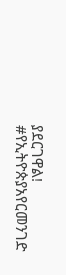ያደርገዋል!
#የኢትዮጵያአየርመንገድ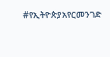#የኢትዮጵያአየርመንገድ